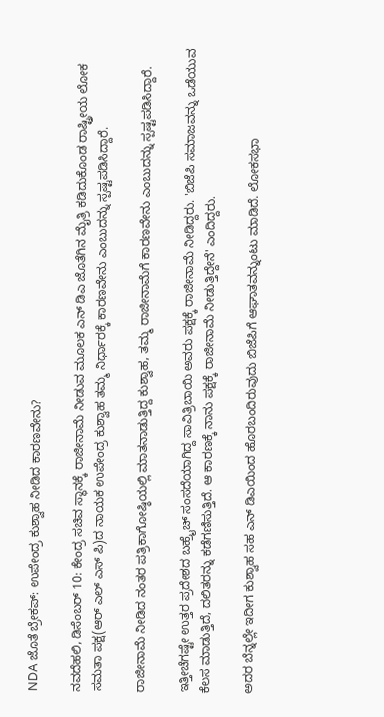NDA ಜೊತೆ ಬ್ರೇಕಪ್: ಉಪೇಂದ್ರ ಕುಶ್ವಾಹ ನೀಡಿದ ಕಾರಣವೇನು?

ನವದೆಹಲಿ, ಡಿಸೆಂಬರ್ 10: ಕೇಂದ್ರ ಸಚಿವ ಸ್ಥಾನಕ್ಕೆ ರಾಜೀನಾಮೆ ನೀಡುವ ಮೂಲಕ ಎನ್ ಡಿಎ ಜೊತೆಗಿನ ಮೈತ್ರಿ ಕಡಿದುಕೊಂಡ ರಾಷ್ಟ್ರೀಯ ಲೋಕ ಸಮತಾ ಪಕ್ಷ(ಆರ್ ಎಲ್ ಎಸ್ ಪಿ)ದ ನಾಯಕ ಉಪೇಂದ್ರ ಕುಶ್ವಾಹ ತಮ್ಮ ನಿರ್ಧಾರಕ್ಕೆ ಕಾರಣವೇನು ಎಂಬುದನ್ನು ಸ್ಪಷ್ಟಪಡಿಸಿದ್ದಾರೆ.

ರಾಜೀನಾಮೆ ನೀಡಿದ ನಂತರ ಪತ್ರಿಕಾಗೋಷ್ಠಿಯಲ್ಲಿ ಮಾತನಾಡುತ್ತಿದ್ದ ಕುಶ್ವಾಹ, ತಮ್ಮ ರಾಜೀನಾಮೆಗೆ ಕಾರಣವೇನು ಎಂಬುದನ್ನು ಸ್ಪಷ್ಟಪಡಿಸಿದ್ದಾರೆ.

ಇತ್ತೀಚೆಗಷ್ಟೇ ಉತ್ತರ ಪ್ರದೇಶದ ಬಹ್ರೈಚ್ ಸಂಸದೆಯಾಗಿದ್ದ ಸಾವಿತ್ರಿಬಾಯಿ ಅವರು ಪಕ್ಷಕ್ಕೆ ರಾಜೀನಾಮೆ ನೀಡಿದ್ದರು. 'ಬಿಜೆಪಿ ಸಮಾಜವನ್ನು ಒಡೆಯುವ ಕೆಲಸ ಮಾಡುತ್ತಿದೆ, ದಲಿತರನ್ನು ಕಡೆಗಣಿಸುತ್ತಿದೆ. ಆ ಕಾರಣಕ್ಕೆ ನಾನು ಪಕ್ಷಕ್ಕೆ ರಾಜೀನಾಮೆ ನೀಡುತ್ತಿದ್ದೇನೆ' ಎಂದಿದ್ದರು.

ಅದರ ಬೆನ್ನಲ್ಲೇ ಇದೀಗ ಕುಶ್ವಾಹ ಸಹ ಎನ್ ಡಿಎಯಿಂದ ಹೊರಬಂದಿರುವುದು ಬಿಜೆಪಿಗೆ ಆಘಾತವನ್ನುಂಟು ಮಾಡಿದೆ. ಲೋಕಸಭಾ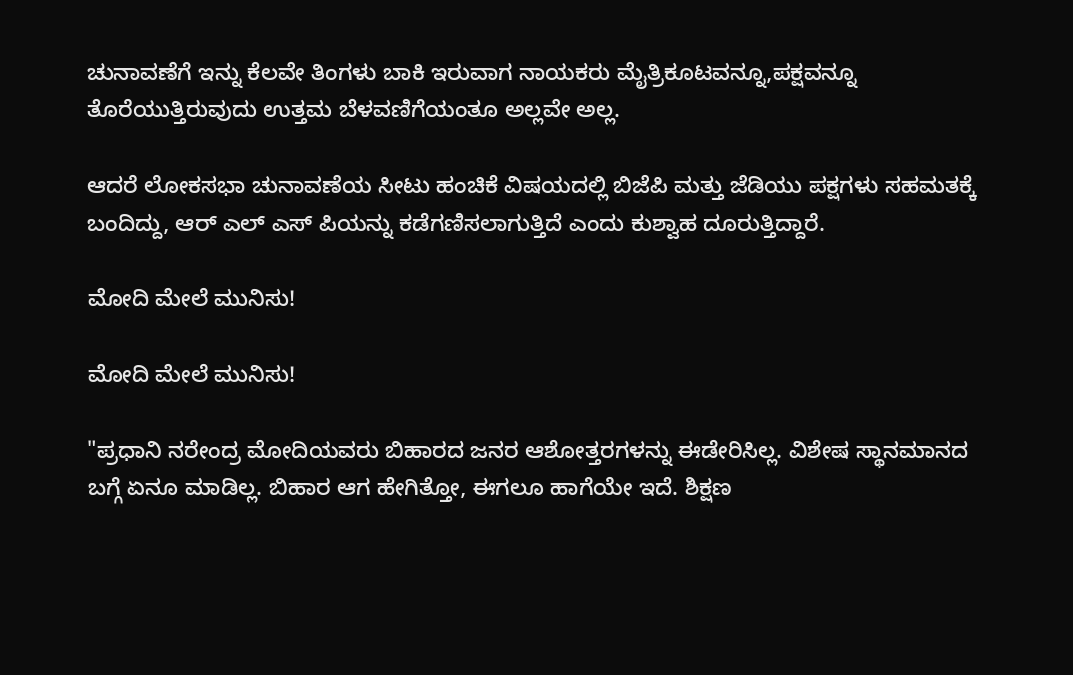ಚುನಾವಣೆಗೆ ಇನ್ನು ಕೆಲವೇ ತಿಂಗಳು ಬಾಕಿ ಇರುವಾಗ ನಾಯಕರು ಮೈತ್ರಿಕೂಟವನ್ನೂ,ಪಕ್ಷವನ್ನೂ ತೊರೆಯುತ್ತಿರುವುದು ಉತ್ತಮ ಬೆಳವಣಿಗೆಯಂತೂ ಅಲ್ಲವೇ ಅಲ್ಲ.

ಆದರೆ ಲೋಕಸಭಾ ಚುನಾವಣೆಯ ಸೀಟು ಹಂಚಿಕೆ ವಿಷಯದಲ್ಲಿ ಬಿಜೆಪಿ ಮತ್ತು ಜೆಡಿಯು ಪಕ್ಷಗಳು ಸಹಮತಕ್ಕೆ ಬಂದಿದ್ದು, ಆರ್ ಎಲ್ ಎಸ್ ಪಿಯನ್ನು ಕಡೆಗಣಿಸಲಾಗುತ್ತಿದೆ ಎಂದು ಕುಶ್ವಾಹ ದೂರುತ್ತಿದ್ದಾರೆ.

ಮೋದಿ ಮೇಲೆ ಮುನಿಸು!

ಮೋದಿ ಮೇಲೆ ಮುನಿಸು!

"ಪ್ರಧಾನಿ ನರೇಂದ್ರ ಮೋದಿಯವರು ಬಿಹಾರದ ಜನರ ಆಶೋತ್ತರಗಳನ್ನು ಈಡೇರಿಸಿಲ್ಲ. ವಿಶೇಷ ಸ್ಥಾನಮಾನದ ಬಗ್ಗೆ ಏನೂ ಮಾಡಿಲ್ಲ. ಬಿಹಾರ ಆಗ ಹೇಗಿತ್ತೋ, ಈಗಲೂ ಹಾಗೆಯೇ ಇದೆ. ಶಿಕ್ಷಣ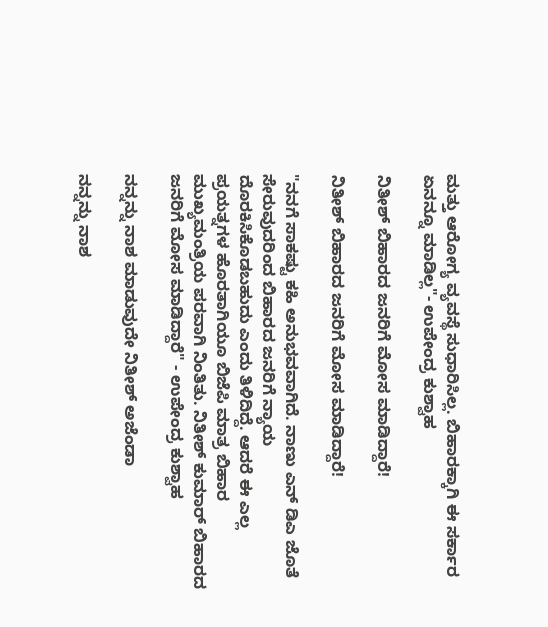ಮತ್ತು ಆರೋಗ್ಯ ವ್ಯವಸ್ಥೆ ಸುಧಾರಿಸಿಲ್ಲ. ಬಿಹಾರಕ್ಕಾಗಿ ಈ ಸರ್ಕಾರ ಏನನ್ನೂ ಮಾಡಿಲ್ಲ"- ಉಪೇಂದ್ರ ಕುಶ್ವಾಹ

ನಿತೀಶ್ ಬಿಹಾರದ ಜನರಿಗೆ ಮೋಸ ಮಾಡಿದ್ದಾರೆ!

ನಿತೀಶ್ ಬಿಹಾರದ ಜನರಿಗೆ ಮೋಸ ಮಾಡಿದ್ದಾರೆ!

"ನನಗೆ ಸಾಕಷ್ಟು ಕಹಿ ಅನುಭವವಾಗಿದೆ. ನಾಣು ಎನ್ ಡಿಎ ಜೊತೆ ಸೇರುವುದರಿಂದ ಬಿಹಾರದ ಜನರಿಗೆ ನ್ಯಾಯ ದೊರಕಿಸಿಕೊಡಬಹುದು ಎಂದು ತಿಳಿದಿದ್ದೆ. ಆದರೆ ಈ ಎಲ್ಲ ಪ್ರಯತ್ನಗಳ ಹೊರತಾಗಿಯೂ ಬಿಜೆಪಿ ಮಾತ್ರ ಬಿಹಾರ ಮುಖ್ಯಮಂತ್ರಿಯ ಪರವಾಗಿ ನಿಂತಿತು. ನಿತೀಶ್ ಕುಮಾರ್ ಬಿಹಾರದ ಜನರಿಗೆ ಮೋಸ ಮಾಡಿದ್ದಾರೆ" - ಉಪೇಂದ್ರ ಕುಶ್ವಾಹ

ನನ್ನನ್ನು ನಾಶ ಮಾಡುವುದೇ ನಿತೀಶ್ ಅಜೆಂಡಾ

ನನ್ನನ್ನು ನಾಶ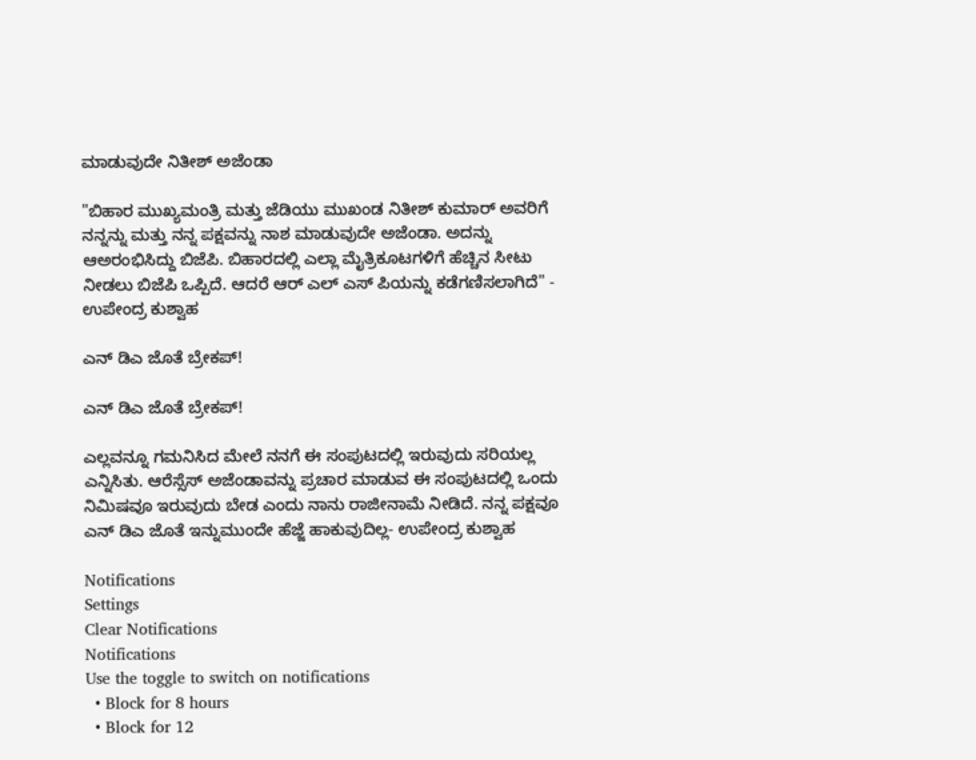ಮಾಡುವುದೇ ನಿತೀಶ್ ಅಜೆಂಡಾ

"ಬಿಹಾರ ಮುಖ್ಯಮಂತ್ರಿ ಮತ್ತು ಜೆಡಿಯು ಮುಖಂಡ ನಿತೀಶ್ ಕುಮಾರ್ ಅವರಿಗೆ ನನ್ನನ್ನು ಮತ್ತು ನನ್ನ ಪಕ್ಷವನ್ನು ನಾಶ ಮಾಡುವುದೇ ಅಜೆಂಡಾ. ಅದನ್ನು ಆಅರಂಭಿಸಿದ್ದು ಬಿಜೆಪಿ. ಬಿಹಾರದಲ್ಲಿ ಎಲ್ಲಾ ಮೈತ್ರಿಕೂಟಗಳಿಗೆ ಹೆಚ್ಚಿನ ಸೀಟು ನೀಡಲು ಬಿಜೆಪಿ ಒಪ್ಪಿದೆ. ಆದರೆ ಆರ್ ಎಲ್ ಎಸ್ ಪಿಯನ್ನು ಕಡೆಗಣಿಸಲಾಗಿದೆ" - ಉಪೇಂದ್ರ ಕುಶ್ವಾಹ

ಎನ್ ಡಿಎ ಜೊತೆ ಬ್ರೇಕಪ್!

ಎನ್ ಡಿಎ ಜೊತೆ ಬ್ರೇಕಪ್!

ಎಲ್ಲವನ್ನೂ ಗಮನಿಸಿದ ಮೇಲೆ ನನಗೆ ಈ ಸಂಪುಟದಲ್ಲಿ ಇರುವುದು ಸರಿಯಲ್ಲ ಎನ್ನಿಸಿತು. ಆರೆಸ್ಸೆಸ್ ಅಜೆಂಡಾವನ್ನು ಪ್ರಚಾರ ಮಾಡುವ ಈ ಸಂಪುಟದಲ್ಲಿ ಒಂದು ನಿಮಿಷವೂ ಇರುವುದು ಬೇಡ ಎಂದು ನಾನು ರಾಜೀನಾಮೆ ನೀಡಿದೆ. ನನ್ನ ಪಕ್ಷವೂ ಎನ್ ಡಿಎ ಜೊತೆ ಇನ್ನುಮುಂದೇ ಹೆಜ್ಜೆ ಹಾಕುವುದಿಲ್ಲ- ಉಪೇಂದ್ರ ಕುಶ್ವಾಹ

Notifications
Settings
Clear Notifications
Notifications
Use the toggle to switch on notifications
  • Block for 8 hours
  • Block for 12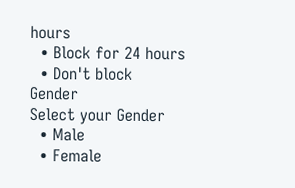hours
  • Block for 24 hours
  • Don't block
Gender
Select your Gender
  • Male
  • Female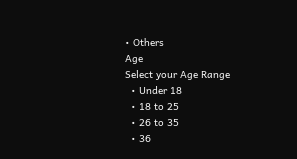• Others
Age
Select your Age Range
  • Under 18
  • 18 to 25
  • 26 to 35
  • 36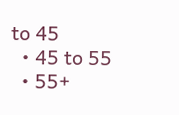to 45
  • 45 to 55
  • 55+